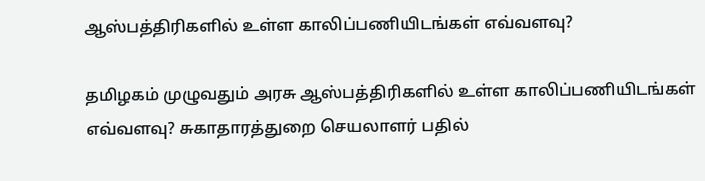ஆஸ்பத்திரிகளில் உள்ள காலிப்பணியிடங்கள் எவ்வளவு?

தமிழகம் முழுவதும் அரசு ஆஸ்பத்திரிகளில் உள்ள காலிப்பணியிடங்கள் எவ்வளவு? சுகாதாரத்துறை செயலாளர் பதில்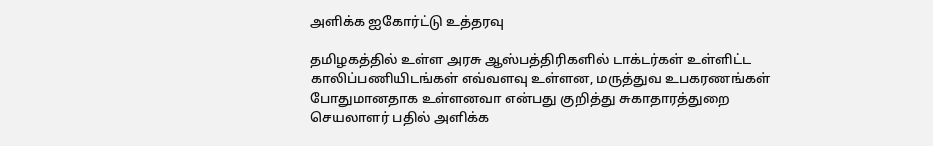அளிக்க ஐகோர்ட்டு உத்தரவு

தமிழகத்தில் உள்ள அரசு ஆஸ்பத்திரிகளில் டாக்டர்கள் உள்ளிட்ட காலிப்பணியிடங்கள் எவ்வளவு உள்ளன, மருத்துவ உபகரணங்கள் போதுமானதாக உள்ளனவா என்பது குறித்து சுகாதாரத்துறை செயலாளர் பதில் அளிக்க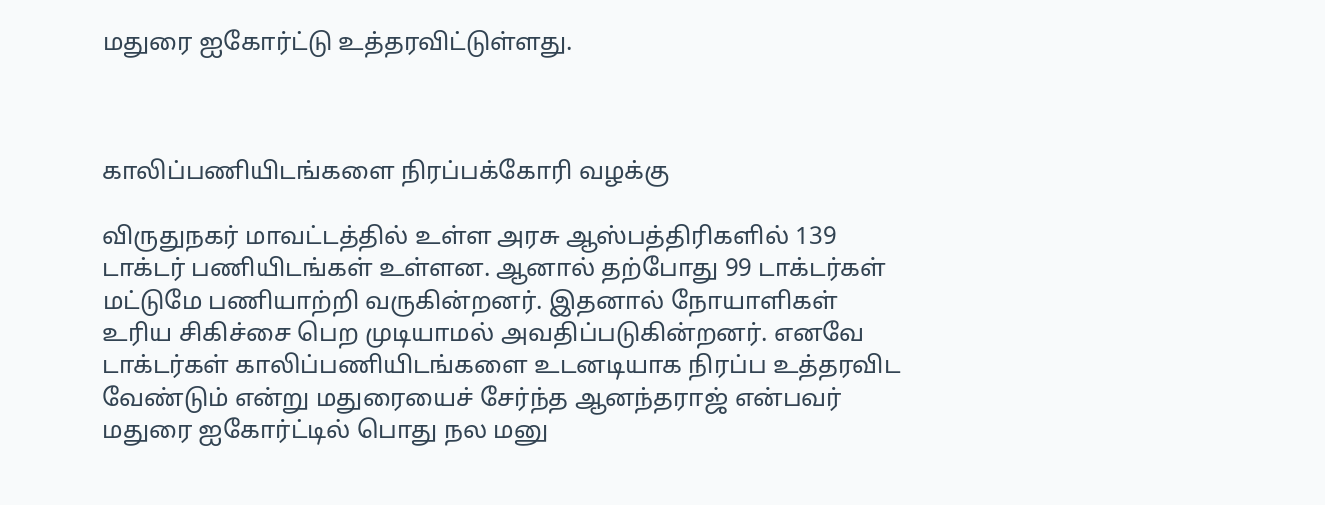மதுரை ஐகோர்ட்டு உத்தரவிட்டுள்ளது.



காலிப்பணியிடங்களை நிரப்பக்கோரி வழக்கு

விருதுநகர் மாவட்டத்தில் உள்ள அரசு ஆஸ்பத்திரிகளில் 139 டாக்டர் பணியிடங்கள் உள்ளன. ஆனால் தற்போது 99 டாக்டர்கள் மட்டுமே பணியாற்றி வருகின்றனர். இதனால் நோயாளிகள் உரிய சிகிச்சை பெற முடியாமல் அவதிப்படுகின்றனர். எனவே டாக்டர்கள் காலிப்பணியிடங்களை உடனடியாக நிரப்ப உத்தரவிட வேண்டும் என்று மதுரையைச் சேர்ந்த ஆனந்தராஜ் என்பவர் மதுரை ஐகோர்ட்டில் பொது நல மனு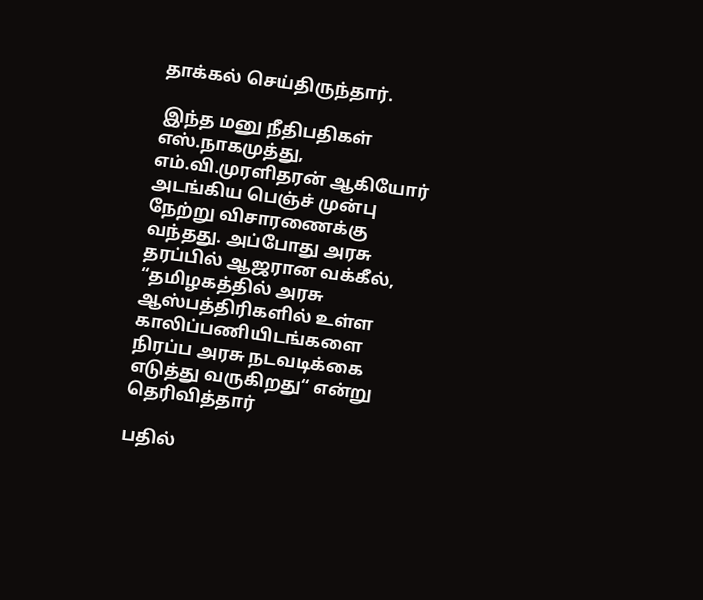தாக்கல் செய்திருந்தார்.

 இந்த மனு நீதிபதிகள் எஸ்.நாகமுத்து, எம்.வி.முரளிதரன் ஆகியோர் அடங்கிய பெஞ்ச் முன்பு நேற்று விசாரணைக்கு வந்தது. அப்போது அரசு தரப்பில் ஆஜரான வக்கீல், “தமிழகத்தில் அரசு ஆஸ்பத்திரிகளில் உள்ள காலிப்பணியிடங்களை நிரப்ப அரசு நடவடிக்கை எடுத்து வருகிறது“ என்று தெரிவித்தார்

பதில்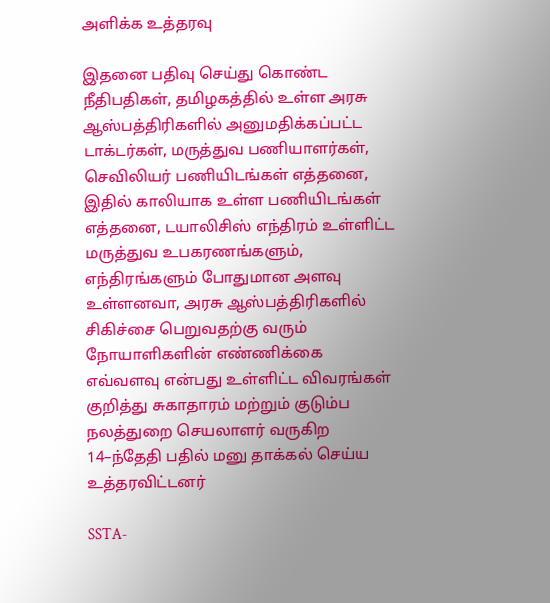அளிக்க உத்தரவு

இதனை பதிவு செய்து கொண்ட நீதிபதிகள், தமிழகத்தில் உள்ள அரசு ஆஸ்பத்திரிகளில் அனுமதிக்கப்பட்ட டாக்டர்கள், மருத்துவ பணியாளர்கள், செவிலியர் பணியிடங்கள் எத்தனை, இதில் காலியாக உள்ள பணியிடங்கள் எத்தனை, டயாலிசிஸ் எந்திரம் உள்ளிட்ட மருத்துவ உபகரணங்களும், எந்திரங்களும் போதுமான அளவு உள்ளனவா, அரசு ஆஸ்பத்திரிகளில் சிகிச்சை பெறுவதற்கு வரும் நோயாளிகளின் எண்ணிக்கை எவ்வளவு என்பது உள்ளிட்ட விவரங்கள் குறித்து சுகாதாரம் மற்றும் குடும்ப நலத்துறை செயலாளர் வருகிற 14–ந்தேதி பதில் மனு தாக்கல் செய்ய உத்தரவிட்டனர்

SSTA-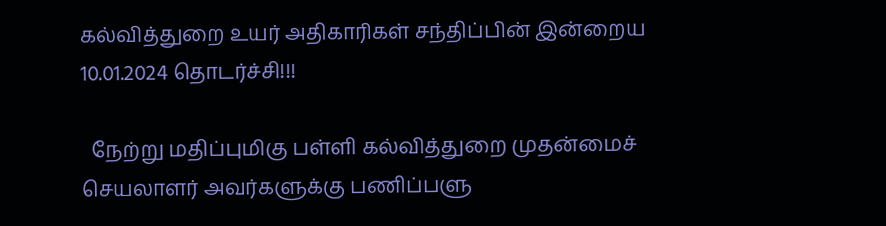கல்வித்துறை உயர் அதிகாரிகள் சந்திப்பின் இன்றைய 10.01.2024 தொடர்ச்சி!!!

  நேற்று மதிப்புமிகு பள்ளி கல்வித்துறை முதன்மைச் செயலாளர் அவர்களுக்கு பணிப்பளு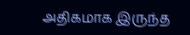அதிகமாக இருந்த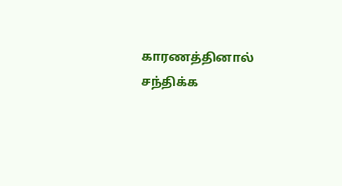காரணத்தினால் சந்திக்க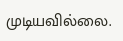முடியவில்லை.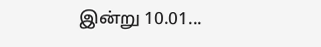இன்று 10.01...